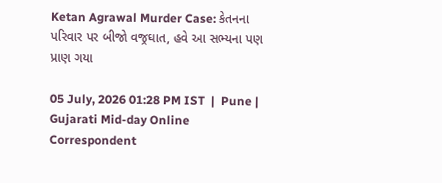Ketan Agrawal Murder Case: કેતનના પરિવાર પર બીજો વજ્રઘાત, હવે આ સભ્યના પણ પ્રાણ ગયા

05 July, 2026 01:28 PM IST  |  Pune | Gujarati Mid-day Online Correspondent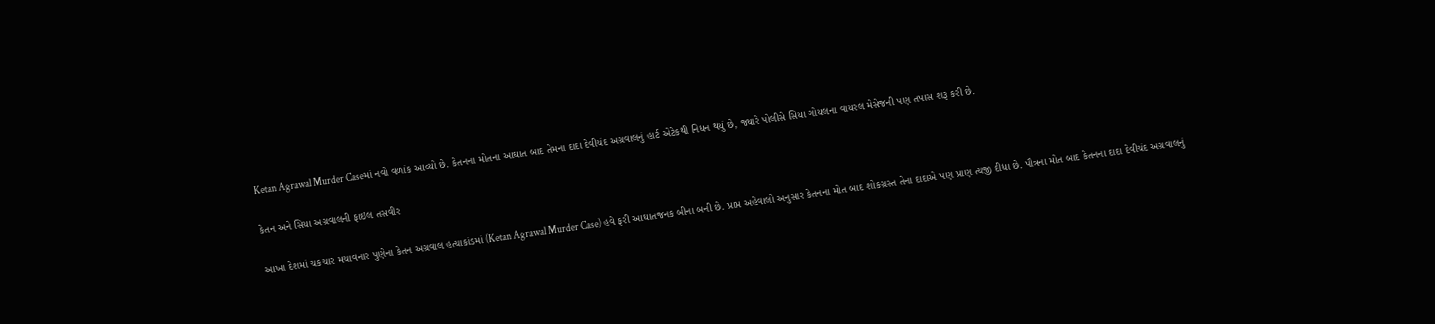Ketan Agrawal Murder Caseમાં નવો વળાંક આવ્યો છે. કેતનના મોતના આઘાત બાદ તેમના દાદા દેવીચંદ અગ્રવાલનું હાર્ટ એટેકથી નિધન થયું છે, જ્યારે પોલીસે સિયા ગોયલના વાયરલ મેસેજની પણ તપાસ શરૂ કરી છે.

કેતન અને સિયા અગ્રવાલની ફાઇલ તસવીર

આખા દેશમાં ચકચાર મચાવનાર પુણેના કેતન અગ્રવાલ હત્યાકાંડમાં (Ketan Agrawal Murder Case) હવે ફરી આઘાતજનક બીના બની છે. પ્રાપ્ત અહેવાલો અનુસાર કેતનના મોત બાદ શોકગ્રસ્ત તેના દાદાએ પણ પ્રાણ ત્યજી દીધા છે. પૌત્રના મોત બાદ કેતનના દાદા દેવીચંદ અગ્રવાલનું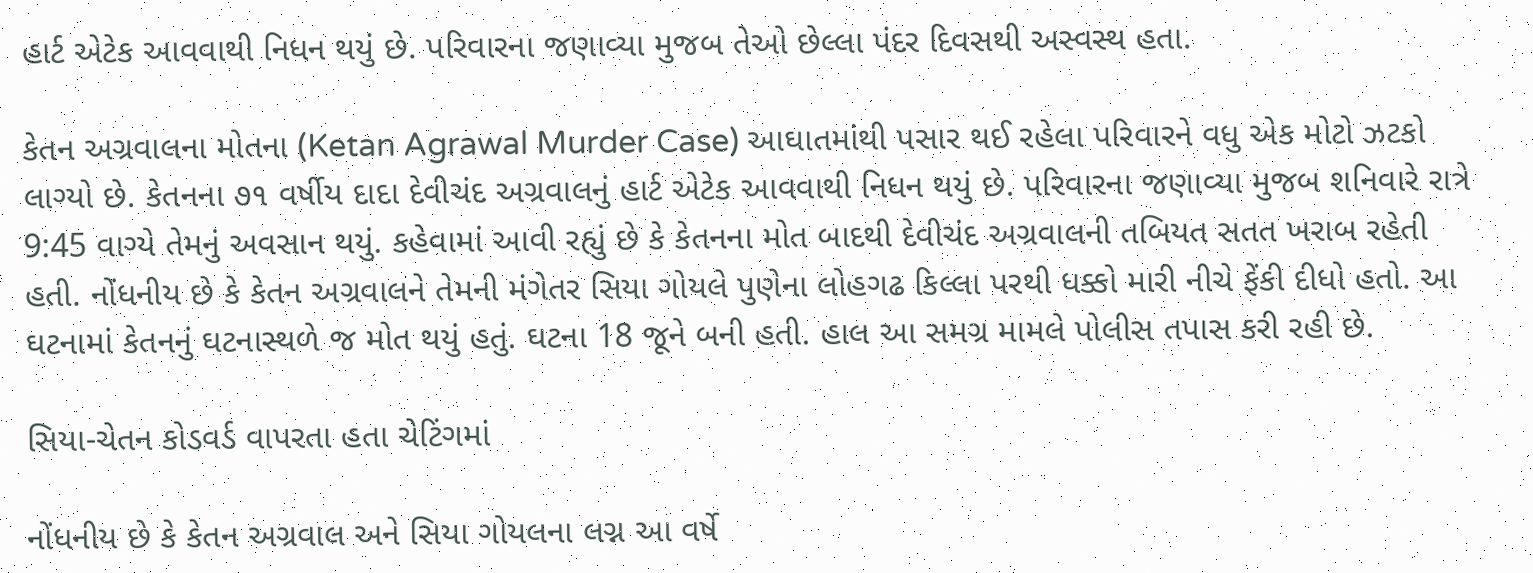હાર્ટ એટેક આવવાથી નિધન થયું છે. પરિવારના જણાવ્યા મુજબ તેઓ છેલ્લા પંદર દિવસથી અસ્વસ્થ હતા.

કેતન અગ્રવાલના મોતના (Ketan Agrawal Murder Case) આઘાતમાંથી પસાર થઈ રહેલા પરિવારને વધુ એક મોટો ઝટકો લાગ્યો છે. કેતનના ૭૧ વર્ષીય દાદા દેવીચંદ અગ્રવાલનું હાર્ટ એટેક આવવાથી નિધન થયું છે. પરિવારના જણાવ્યા મુજબ શનિવારે રાત્રે 9:45 વાગ્યે તેમનું અવસાન થયું. કહેવામાં આવી રહ્યું છે કે કેતનના મોત બાદથી દેવીચંદ અગ્રવાલની તબિયત સતત ખરાબ રહેતી હતી. નોંધનીય છે કે કેતન અગ્રવાલને તેમની મંગેતર સિયા ગોયલે પુણેના લોહગઢ કિલ્લા પરથી ધક્કો મારી નીચે ફેંકી દીધો હતો. આ ઘટનામાં કેતનનું ઘટનાસ્થળે જ મોત થયું હતું. ઘટના 18 જૂને બની હતી. હાલ આ સમગ્ર મામલે પોલીસ તપાસ કરી રહી છે.

સિયા-ચેતન કોડવર્ડ વાપરતા હતા ચેટિંગમાં

નોંધનીય છે કે કેતન અગ્રવાલ અને સિયા ગોયલના લગ્ન આ વર્ષે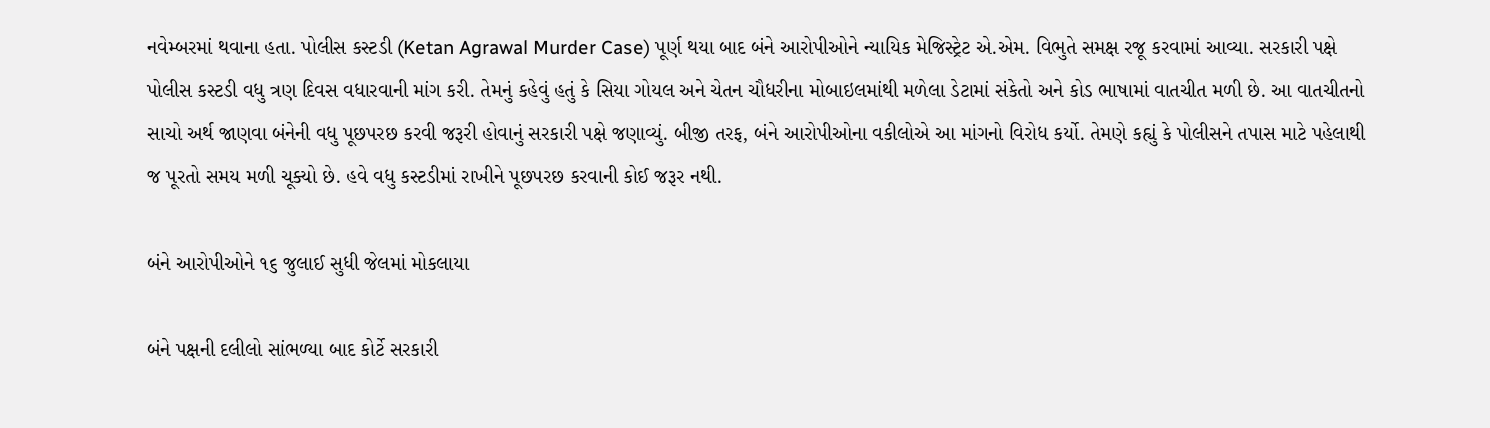નવેમ્બરમાં થવાના હતા. પોલીસ કસ્ટડી (Ketan Agrawal Murder Case) પૂર્ણ થયા બાદ બંને આરોપીઓને ન્યાયિક મેજિસ્ટ્રેટ એ.એમ. વિભુતે સમક્ષ રજૂ કરવામાં આવ્યા. સરકારી પક્ષે પોલીસ કસ્ટડી વધુ ત્રણ દિવસ વધારવાની માંગ કરી. તેમનું કહેવું હતું કે સિયા ગોયલ અને ચેતન ચૌધરીના મોબાઇલમાંથી મળેલા ડેટામાં સંકેતો અને કોડ ભાષામાં વાતચીત મળી છે. આ વાતચીતનો સાચો અર્થ જાણવા બંનેની વધુ પૂછપરછ કરવી જરૂરી હોવાનું સરકારી પક્ષે જણાવ્યું. બીજી તરફ, બંને આરોપીઓના વકીલોએ આ માંગનો વિરોધ કર્યો. તેમણે કહ્યું કે પોલીસને તપાસ માટે પહેલાથી જ પૂરતો સમય મળી ચૂક્યો છે. હવે વધુ કસ્ટડીમાં રાખીને પૂછપરછ કરવાની કોઈ જરૂર નથી.

બંને આરોપીઓને ૧૬ જુલાઈ સુધી જેલમાં મોકલાયા

બંને પક્ષની દલીલો સાંભળ્યા બાદ કોર્ટે સરકારી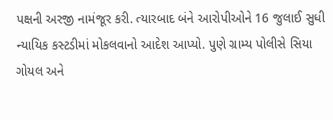પક્ષની અરજી નામંજૂર કરી. ત્યારબાદ બંને આરોપીઓને 16 જુલાઈ સુધી ન્યાયિક કસ્ટડીમાં મોકલવાનો આદેશ આપ્યો. પુણે ગ્રામ્ય પોલીસે સિયા ગોયલ અને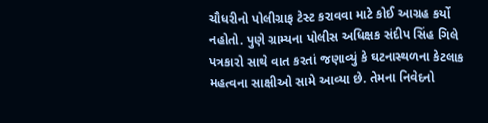ચૌધરીનો પોલીગ્રાફ ટેસ્ટ કરાવવા માટે કોઈ આગ્રહ કર્યો નહોતો. પુણે ગ્રામ્યના પોલીસ અધિક્ષક સંદીપ સિંહ ગિલે પત્રકારો સાથે વાત કરતાં જણાવ્યું કે ઘટનાસ્થળના કેટલાક મહત્વના સાક્ષીઓ સામે આવ્યા છે. તેમના નિવેદનો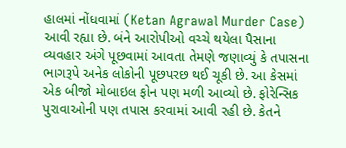હાલમાં નોંધવામાં (Ketan Agrawal Murder Case) આવી રહ્યા છે. બંને આરોપીઓ વચ્ચે થયેલા પૈસાના વ્યવહાર અંગે પૂછવામાં આવતા તેમણે જણાવ્યું કે તપાસના ભાગરૂપે અનેક લોકોની પૂછપરછ થઈ ચૂકી છે. આ કેસમાં એક બીજો મોબાઇલ ફોન પણ મળી આવ્યો છે. ફોરેન્સિક પુરાવાઓની પણ તપાસ કરવામાં આવી રહી છે. કેતને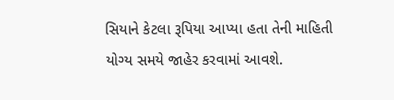સિયાને કેટલા રૂપિયા આપ્યા હતા તેની માહિતી યોગ્ય સમયે જાહેર કરવામાં આવશે.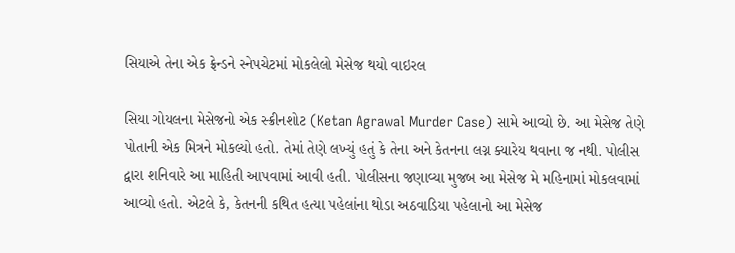સિયાએ તેના એક ફ્રેન્ડને સ્નેપચેટમાં મોકલેલો મેસેજ થયો વાઇરલ

સિયા ગોયલના મેસેજનો એક સ્ક્રીનશોટ (Ketan Agrawal Murder Case) સામે આવ્યો છે. આ મેસેજ તેણે પોતાની એક મિત્રને મોકલ્યો હતો. તેમાં તેણે લખ્યું હતું કે તેના અને કેતનના લગ્ન ક્યારેય થવાના જ નથી. પોલીસ દ્વારા શનિવારે આ માહિતી આપવામાં આવી હતી. પોલીસના જણાવ્યા મુજબ આ મેસેજ મે મહિનામાં મોકલવામાં આવ્યો હતો. એટલે કે, કેતનની કથિત હત્યા પહેલાંના થોડા અઠવાડિયા પહેલાનો આ મેસેજ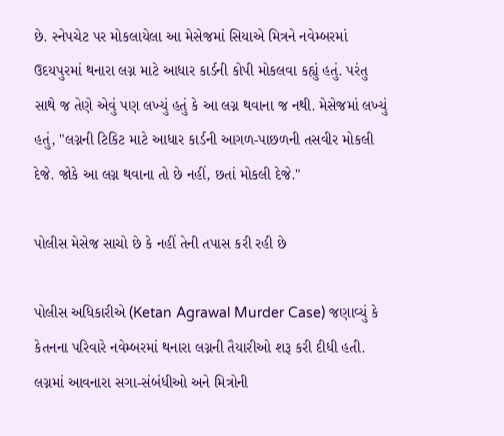છે. સ્નેપચેટ પર મોકલાયેલા આ મેસેજમાં સિયાએ મિત્રને નવેમ્બરમાં ઉદયપુરમાં થનારા લગ્ન માટે આધાર કાર્ડની કોપી મોકલવા કહ્યું હતું. પરંતુ સાથે જ તેણે એવું પણ લખ્યું હતું કે આ લગ્ન થવાના જ નથી. મેસેજમાં લખ્યું હતું, "લગ્નની ટિકિટ માટે આધાર કાર્ડની આગળ-પાછળની તસવીર મોકલી દેજે. જોકે આ લગ્ન થવાના તો છે નહીં, છતાં મોકલી દેજે."

પોલીસ મેસેજ સાચો છે કે નહીં તેની તપાસ કરી રહી છે

પોલીસ અધિકારીએ (Ketan Agrawal Murder Case) જણાવ્યું કે કેતનના પરિવારે નવેમ્બરમાં થનારા લગ્નની તૈયારીઓ શરૂ કરી દીધી હતી. લગ્નમાં આવનારા સગા-સંબંધીઓ અને મિત્રોની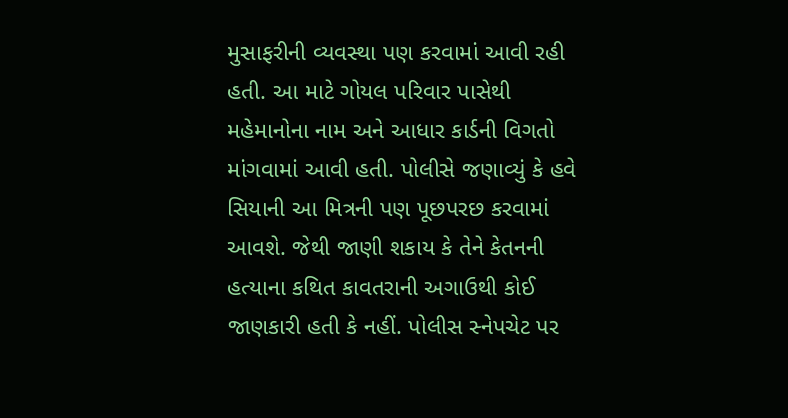મુસાફરીની વ્યવસ્થા પણ કરવામાં આવી રહી હતી. આ માટે ગોયલ પરિવાર પાસેથી મહેમાનોના નામ અને આધાર કાર્ડની વિગતો માંગવામાં આવી હતી. પોલીસે જણાવ્યું કે હવે સિયાની આ મિત્રની પણ પૂછપરછ કરવામાં આવશે. જેથી જાણી શકાય કે તેને કેતનની હત્યાના કથિત કાવતરાની અગાઉથી કોઈ જાણકારી હતી કે નહીં. પોલીસ સ્નેપચેટ પર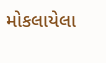મોકલાયેલા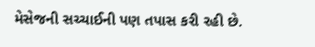મેસેજની સચ્ચાઈની પણ તપાસ કરી રહી છે.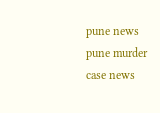pune news pune murder case news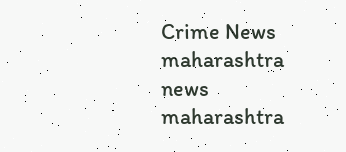Crime News maharashtra news maharashtra